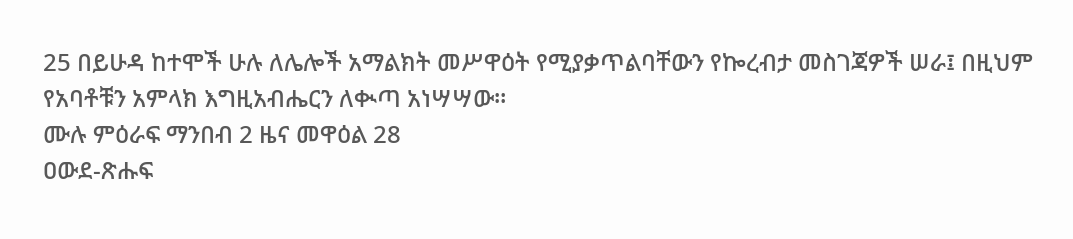25 በይሁዳ ከተሞች ሁሉ ለሌሎች አማልክት መሥዋዕት የሚያቃጥልባቸውን የኰረብታ መስገጃዎች ሠራ፤ በዚህም የአባቶቹን አምላክ እግዚአብሔርን ለቊጣ አነሣሣው።
ሙሉ ምዕራፍ ማንበብ 2 ዜና መዋዕል 28
ዐውደ-ጽሑፍ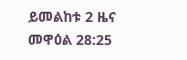ይመልከቱ 2 ዜና መዋዕል 28:25